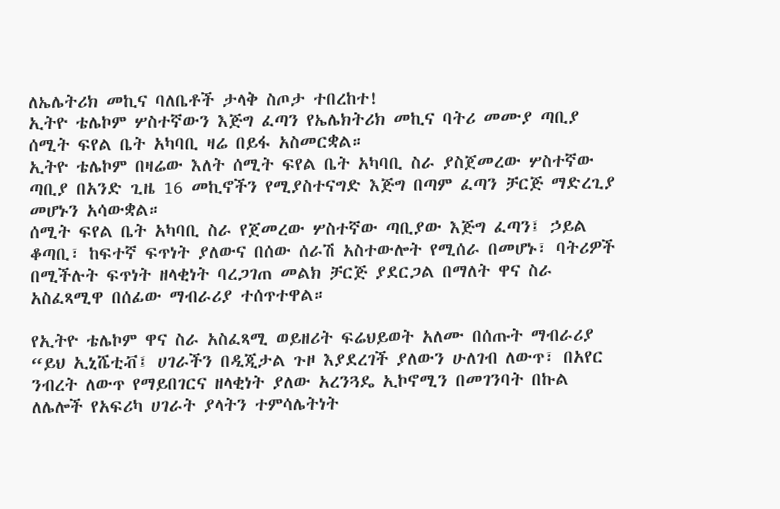ለኤሌትሪክ መኪና ባለቤቶች ታላቅ ስጦታ ተበረከተ!
ኢትዮ ቴሌኮም ሦስተኛውን እጅግ ፈጣን የኤሌክትሪክ መኪና ባትሪ መሙያ ጣቢያ ሰሚት ፍየል ቤት አካባቢ ዛሬ በይፋ አስመርቋል።
ኢትዮ ቴሌኮም በዛሬው እለት ሰሚት ፍየል ቤት አካባቢ ስራ ያስጀመረው ሦስተኛው ጣቢያ በአንድ ጊዜ 16 መኪኖችን የሚያስተናግድ እጅግ በጣም ፈጣን ቻርጅ ማድረጊያ መሆኑን አሳውቋል።
ሰሚት ፍየል ቤት አካባቢ ስራ የጀመረው ሦስተኛው ጣቢያው እጅግ ፈጣን፤ ኃይል ቆጣቢ፣ ከፍተኛ ፍጥነት ያለውና በሰው ሰራሽ አስተውሎት የሚሰራ በመሆኑ፣ ባትሪዎች በሚችሉት ፍጥነት ዘላቂነት ባረጋገጠ መልክ ቻርጅ ያደርጋል በማለት ዋና ስራ አስፈጻሚዋ በሰፊው ማብራሪያ ተሰጥተዋል።

የኢትዮ ቴሌኮም ዋና ስራ አስፈጻሚ ወይዘሪት ፍሬህይወት አለሙ በሰጡት ማብራሪያ “ይህ ኢኒሼቲቭ፤ ሀገራችን በዲጂታል ጉዞ እያደረገች ያለውን ሁለገብ ለውጥ፣ በአየር ንብረት ለውጥ የማይበገርና ዘላቂነት ያለው አረንጓዴ ኢኮኖሚን በመገንባት በኩል ለሌሎች የአፍሪካ ሀገራት ያላትን ተምሳሌትነት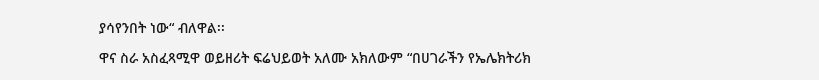ያሳየንበት ነው“ ብለዋል፡፡

ዋና ስራ አስፈጻሚዋ ወይዘሪት ፍሬህይወት አለሙ አክለውም “በሀገራችን የኤሌክትሪክ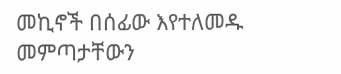መኪኖች በሰፊው እየተለመዱ መምጣታቸውን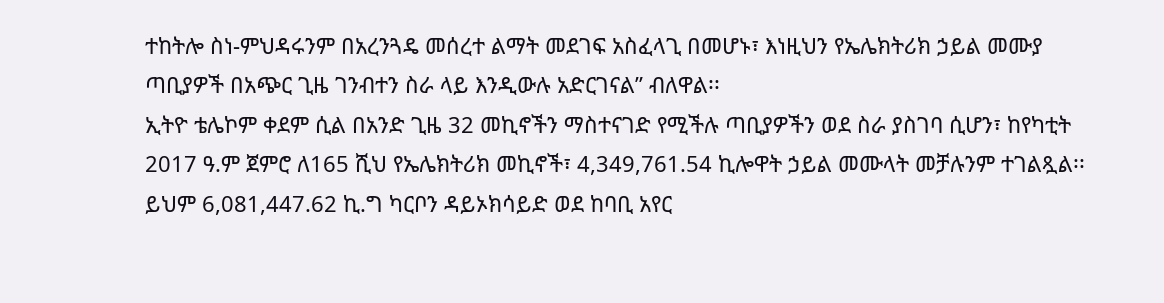ተከትሎ ስነ-ምህዳሩንም በአረንጓዴ መሰረተ ልማት መደገፍ አስፈላጊ በመሆኑ፣ እነዚህን የኤሌክትሪክ ኃይል መሙያ ጣቢያዎች በአጭር ጊዜ ገንብተን ስራ ላይ እንዲውሉ አድርገናል” ብለዋል፡፡
ኢትዮ ቴሌኮም ቀደም ሲል በአንድ ጊዜ 32 መኪኖችን ማስተናገድ የሚችሉ ጣቢያዎችን ወደ ስራ ያስገባ ሲሆን፣ ከየካቲት 2017 ዓ.ም ጀምሮ ለ165 ሺህ የኤሌክትሪክ መኪኖች፣ 4,349,761.54 ኪሎዋት ኃይል መሙላት መቻሉንም ተገልጿል፡፡
ይህም 6,081,447.62 ኪ.ግ ካርቦን ዳይኦክሳይድ ወደ ከባቢ አየር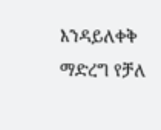እንዳይለቀቅ ማድረግ የቻለ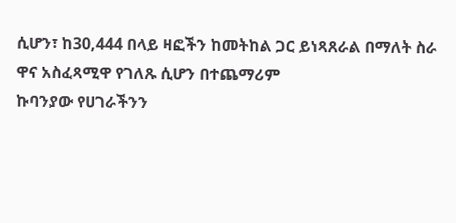ሲሆን፣ ከ30,444 በላይ ዛፎችን ከመትከል ጋር ይነጻጸራል በማለት ስራ ዋና አስፈጻሚዋ የገለጹ ሲሆን በተጨማሪም
ኩባንያው የሀገራችንን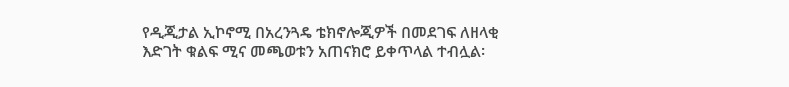የዲጂታል ኢኮኖሚ በአረንጓዴ ቴክኖሎጂዎች በመደገፍ ለዘላቂ እድገት ቁልፍ ሚና መጫወቱን አጠናክሮ ይቀጥላል ተብሏል፡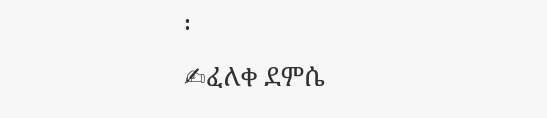፡
✍ፈለቀ ደምሴ